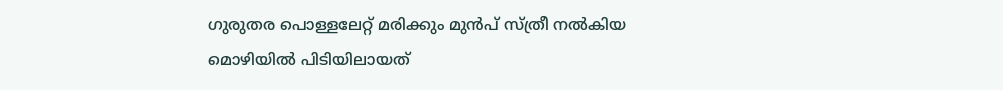ഗുരുതര പൊള്ളലേറ്റ് മരിക്കും മുൻപ് സ്ത്രീ നൽകിയ മൊഴിയിൽ പിടിയിലായത്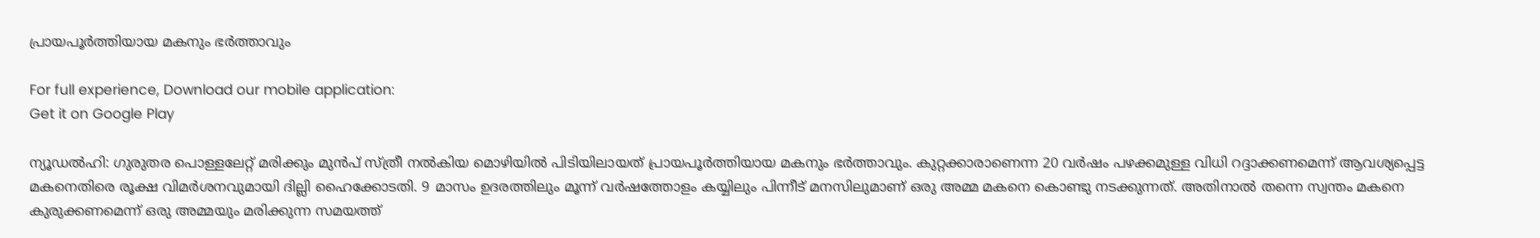പ്രായപൂർത്തിയായ മകനും ഭർത്താവും

For full experience, Download our mobile application:
Get it on Google Play

ന്യൂഡൽഹി: ഗുരുതര പൊള്ളലേറ്റ് മരിക്കും മുൻപ് സ്ത്രീ നൽകിയ മൊഴിയിൽ പിടിയിലായത് പ്രായപൂർത്തിയായ മകനും ഭർത്താവും. കുറ്റക്കാരാണെന്ന 20 വർഷം പഴക്കമുള്ള വിധി റദ്ദാക്കണമെന്ന് ആവശ്യപ്പെട്ട മകനെതിരെ രൂക്ഷ വിമർശനവുമായി ദില്ലി ഹൈക്കോടതി. 9 മാസം ഉദരത്തിലും മൂന്ന് വർഷത്തോളം കയ്യിലും പിന്നീട് മനസിലുമാണ് ഒരു അമ്മ മകനെ കൊണ്ടു നടക്കുന്നത്. അതിനാൽ തന്നെ സ്വന്തം മകനെ കുരുക്കണമെന്ന് ഒരു അമ്മയും മരിക്കുന്ന സമയത്ത്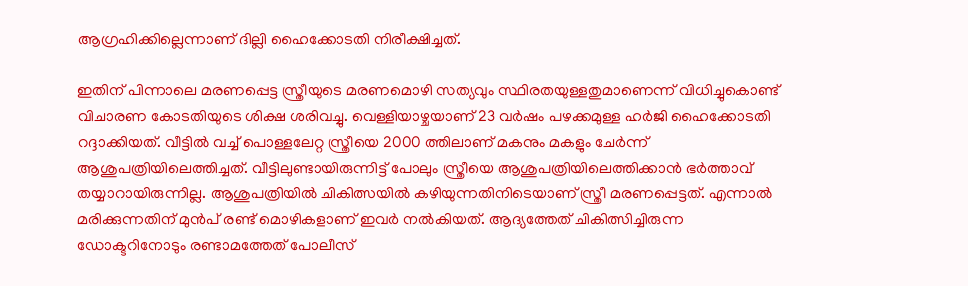ആഗ്രഹിക്കില്ലെന്നാണ് ദില്ലി ഹൈക്കോടതി നിരീക്ഷിച്ചത്.

ഇതിന് പിന്നാലെ മരണപ്പെട്ട സ്ത്രീയുടെ മരണമൊഴി സത്യവും സ്ഥിരതയുള്ളതുമാണെന്ന് വിധിച്ചുകൊണ്ട് വിചാരണ കോടതിയുടെ ശിക്ഷ ശരിവച്ചു. വെള്ളിയാഴ്ചയാണ് 23 വർഷം പഴക്കമുള്ള ഹർജി ഹൈക്കോടതി റദ്ദാക്കിയത്. വീട്ടിൽ വച്ച് പൊള്ളലേറ്റ സ്ത്രീയെ 2000 ത്തിലാണ് മകനും മകളും ചേർന്ന് ആശുപത്രിയിലെത്തിച്ചത്. വീട്ടിലുണ്ടായിരുന്നിട്ട് പോലും സ്ത്രീയെ ആശുപത്രിയിലെത്തിക്കാൻ ഭർത്താവ് തയ്യാറായിരുന്നില്ല. ആശുപത്രിയിൽ ചികിത്സയിൽ കഴിയുന്നതിനിടെയാണ് സ്ത്രീ മരണപ്പെട്ടത്. എന്നാൽ മരിക്കുന്നതിന് മുൻപ് രണ്ട് മൊഴികളാണ് ഇവർ നൽകിയത്. ആദ്യത്തേത് ചികിത്സിച്ചിരുന്ന ഡോക്ടറിനോടും രണ്ടാമത്തേത് പോലീസ്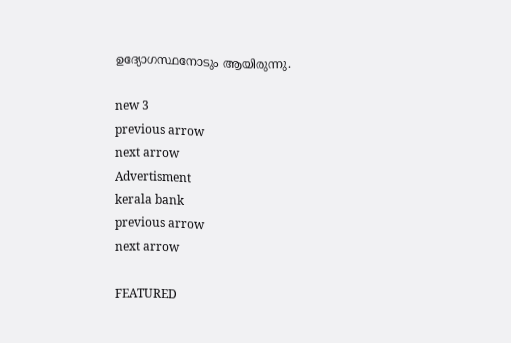ഉദ്യോഗസ്ഥനോടും ആയിരുന്നു.

new 3
previous arrow
next arrow
Advertisment
kerala bank
previous arrow
next arrow

FEATURED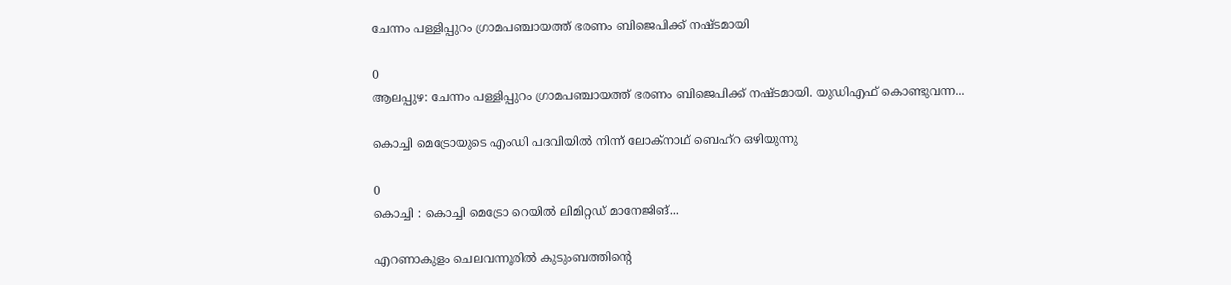ചേന്നം പള്ളിപ്പുറം ഗ്രാമപഞ്ചായത്ത് ഭരണം ബിജെപിക്ക് നഷ്ടമായി

0
ആലപ്പുഴ: ചേന്നം പള്ളിപ്പുറം ഗ്രാമപഞ്ചായത്ത് ഭരണം ബിജെപിക്ക് നഷ്ടമായി. യുഡിഎഫ് കൊണ്ടുവന്ന...

കൊച്ചി മെട്രോയുടെ എംഡി പദവിയിൽ നിന്ന് ലോക്‌നാഥ് ബെഹ്‌റ ഒഴിയുന്നു

0
കൊച്ചി : കൊച്ചി മെട്രോ റെയിൽ ലിമിറ്റഡ് മാനേജിങ്...

എറണാകുളം ചെലവന്നൂരിൽ കുടുംബത്തിന്റെ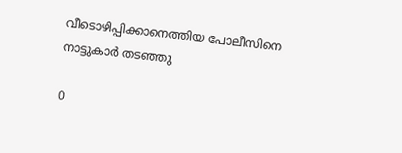വീടൊഴിപ്പിക്കാനെത്തിയ പോലീസിനെ നാട്ടുകാർ തടഞ്ഞു

0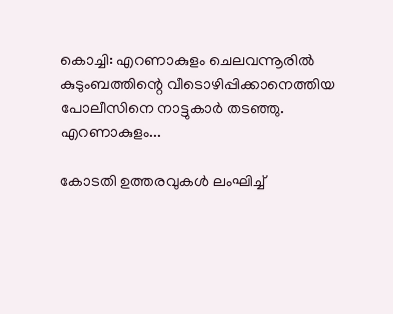കൊച്ചി: എറണാകുളം ചെലവന്നൂരിൽ കുടുംബത്തിന്റെ വീടൊഴിപ്പിക്കാനെത്തിയ പോലീസിനെ നാട്ടുകാർ തടഞ്ഞു. എറണാകുളം...

കോടതി ഉത്തരവുകൾ ലംഘിച്ച്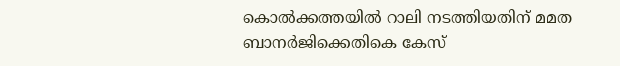കൊൽക്കത്തയിൽ റാലി നടത്തിയതിന് മമത ബാനർജിക്കെതികെ കേസ്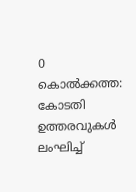0
കൊല്‍ക്കത്ത: കോടതി ഉത്തരവുകൾ ലംഘിച്ച്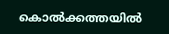കൊൽക്കത്തയിൽ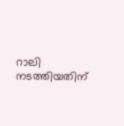റാലി നടത്തിയതിന്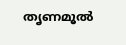തൃണമൂല്‍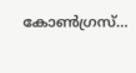കോണ്‍ഗ്രസ്...